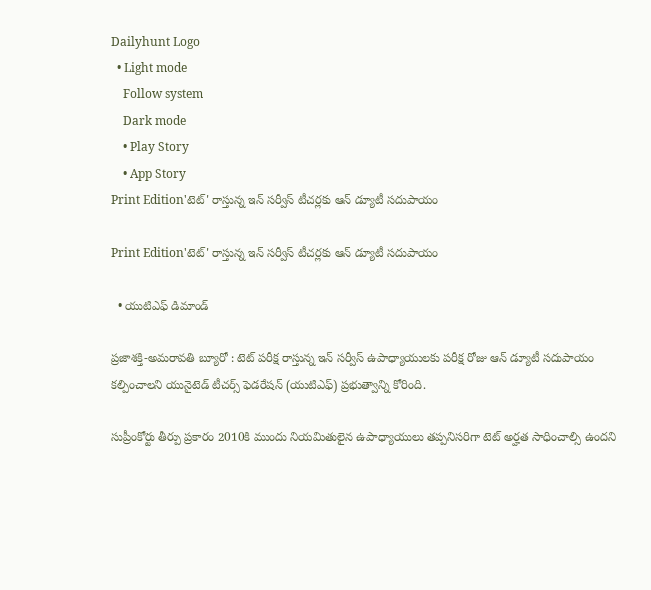Dailyhunt Logo
  • Light mode
    Follow system
    Dark mode
    • Play Story
    • App Story
Print Edition'టెట్' రాస్తున్న ఇన్‌ సర్వీస్ టీచర్లకు ఆన్‌ డ్యూటీ సదుపాయం

Print Edition'టెట్' రాస్తున్న ఇన్‌ సర్వీస్ టీచర్లకు ఆన్‌ డ్యూటీ సదుపాయం

  • యుటిఎఫ్‌ డిమాండ్‌

ప్రజాశక్తి-అమరావతి బ్యూరో : టెట్ పరీక్ష రాస్తున్న ఇన్‌ సర్వీస్ ఉపాధ్యాయులకు పరీక్ష రోజు ఆన్‌ డ్యూటీ సదుపాయం కల్పించాలని యునైటెడ్ టీచర్స్ ఫెడరేషన్ (యుటిఎఫ్) ప్రభుత్వాన్ని కోరింది.

సుప్రీంకోర్టు తీర్పు ప్రకారం 2010కి ముందు నియమితులైన ఉపాధ్యాయులు తప్పనిసరిగా టెట్ అర్హత సాధించాల్సి ఉందని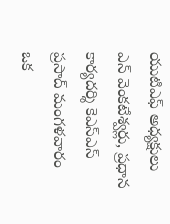యుటిఎఫ్‌ అధ్యక్షులు ఎన్ వెంకటేశ్వర్లు, ప్రధాన కార్యదర్శి కెఎస్ఎస్ ప్రసాద్ మంగళవారం ఒక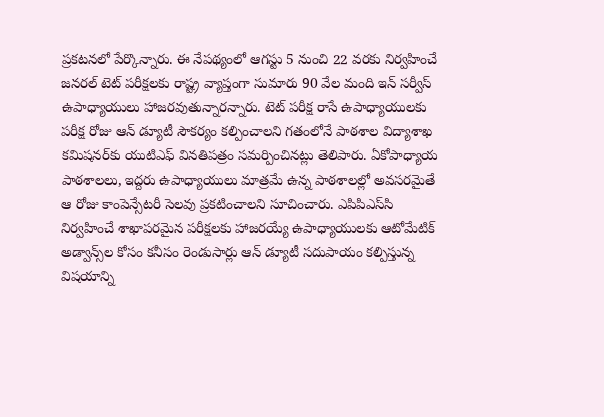ప్రకటనలో పేర్కొన్నారు. ఈ నేపథ్యంలో ఆగస్టు 5 నుంచి 22 వరకు నిర్వహించే జనరల్ టెట్ పరీక్షలకు రాష్ట్ర వ్యాప్తంగా సుమారు 90 వేల మంది ఇన్‌ సర్వీస్ ఉపాధ్యాయులు హాజరవుతున్నారన్నారు. టెట్ పరీక్ష రాసే ఉపాధ్యాయులకు పరీక్ష రోజు ఆన్‌ డ్యూటీ సౌకర్యం కల్పించాలని గతంలోనే పాఠశాల విద్యాశాఖ కమిషనర్‌కు యుటిఎఫ్ వినతిపత్రం సమర్పించినట్లు తెలిపారు. ఏకోపాధ్యాయ పాఠశాలలు, ఇద్దరు ఉపాధ్యాయులు మాత్రమే ఉన్న పాఠశాలల్లో అవసరమైతే ఆ రోజు కాంపెన్సేటరీ సెలవు ప్రకటించాలని సూచించారు. ఎపిపిఎస్‌సి నిర్వహించే శాఖాపరమైన పరీక్షలకు హాజరయ్యే ఉపాధ్యాయులకు ఆటోమేటిక్ అడ్వాన్స్‌ల కోసం కనీసం రెండుసార్లు ఆన్‌ డ్యూటీ సదుపాయం కల్పిస్తున్న విషయాన్ని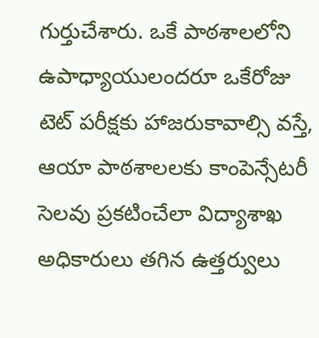గుర్తుచేశారు. ఒకే పాఠశాలలోని ఉపాధ్యాయులందరూ ఒకేరోజు టెట్ పరీక్షకు హాజరుకావాల్సి వస్తే, ఆయా పాఠశాలలకు కాంపెన్సేటరీ సెలవు ప్రకటించేలా విద్యాశాఖ అధికారులు తగిన ఉత్తర్వులు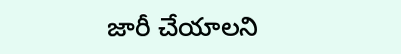జారీ చేయాలని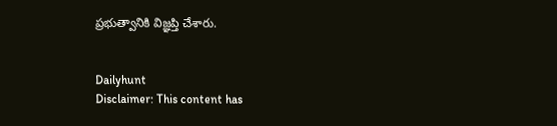ప్రభుత్వానికి విజ్ఞప్తి చేశారు.


Dailyhunt
Disclaimer: This content has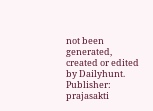not been generated, created or edited by Dailyhunt. Publisher: prajasakti